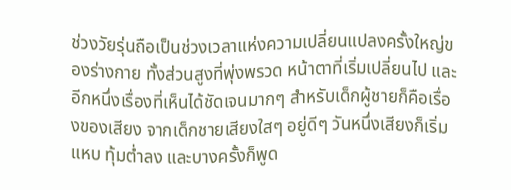ช่วงวัยรุ่นถือเป็นช่วงเวลาแห่งความเปลี่ยนแปลงครั้งใหญ่ของร่างกาย ทั้งส่วนสูงที่พุ่งพรวด หน้าตาที่เริ่มเปลี่ยนไป และอีกหนึ่งเรื่องที่เห็นได้ชัดเจนมากๆ สำหรับเด็กผู้ชายก็คือเรื่องของเสียง จากเด็กชายเสียงใสๆ อยู่ดีๆ วันหนึ่งเสียงก็เริ่มแหบ ทุ้มต่ำลง และบางครั้งก็พูด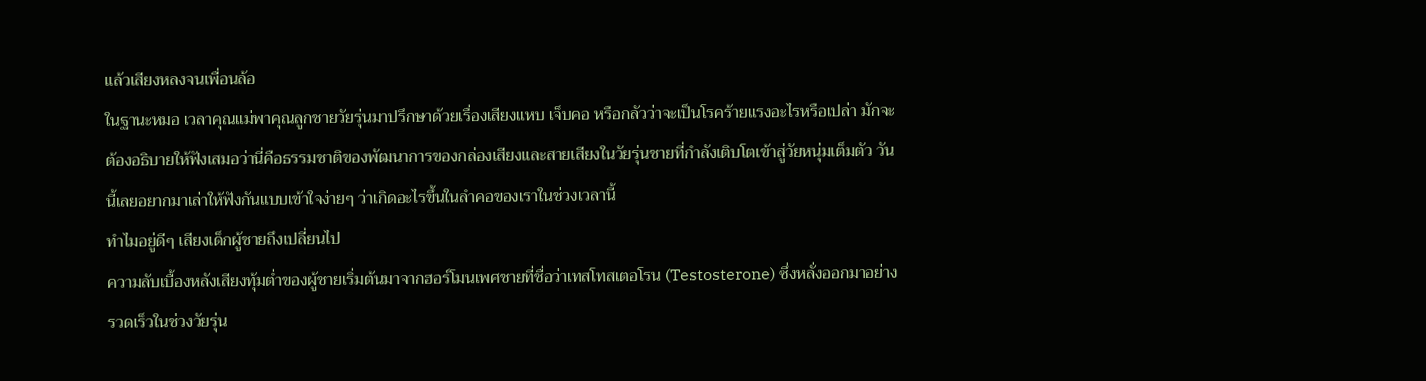แล้วเสียงหลงจนเพื่อนล้อ
ในฐานะหมอ เวลาคุณแม่พาคุณลูกชายวัยรุ่นมาปรึกษาด้วยเรื่องเสียงแหบ เจ็บคอ หรือกลัวว่าจะเป็นโรคร้ายแรงอะไรหรือเปล่า มักจะต้องอธิบายให้ฟังเสมอว่านี่คือธรรมชาติของพัฒนาการของกล่องเสียงและสายเสียงในวัยรุ่นชายที่กำลังเติบโตเข้าสู่วัยหนุ่มเต็มตัว วันนี้เลยอยากมาเล่าให้ฟังกันแบบเข้าใจง่ายๆ ว่าเกิดอะไรขึ้นในลำคอของเราในช่วงเวลานี้
ทำไมอยู่ดีๆ เสียงเด็กผู้ชายถึงเปลี่ยนไป
ความลับเบื้องหลังเสียงทุ้มต่ำของผู้ชายเริ่มต้นมาจากฮอร์โมนเพศชายที่ชื่อว่าเทสโทสเตอโรน (Testosterone) ซึ่งหลั่งออกมาอย่างรวดเร็วในช่วงวัยรุ่น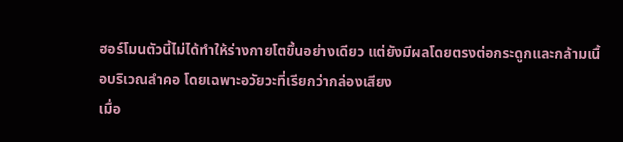ฮอร์โมนตัวนี้ไม่ได้ทำให้ร่างกายโตขึ้นอย่างเดียว แต่ยังมีผลโดยตรงต่อกระดูกและกล้ามเนื้อบริเวณลำคอ โดยเฉพาะอวัยวะที่เรียกว่ากล่องเสียง
เมื่อ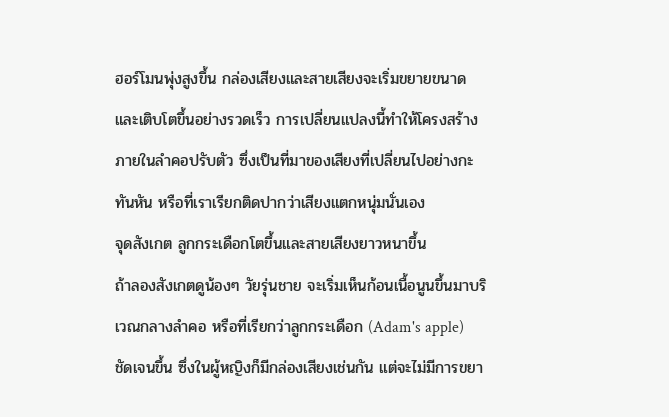ฮอร์โมนพุ่งสูงขึ้น กล่องเสียงและสายเสียงจะเริ่มขยายขนาดและเติบโตขึ้นอย่างรวดเร็ว การเปลี่ยนแปลงนี้ทำให้โครงสร้างภายในลำคอปรับตัว ซึ่งเป็นที่มาของเสียงที่เปลี่ยนไปอย่างกะทันหัน หรือที่เราเรียกติดปากว่าเสียงแตกหนุ่มนั่นเอง
จุดสังเกต ลูกกระเดือกโตขึ้นและสายเสียงยาวหนาขึ้น
ถ้าลองสังเกตดูน้องๆ วัยรุ่นชาย จะเริ่มเห็นก้อนเนื้อนูนขึ้นมาบริเวณกลางลำคอ หรือที่เรียกว่าลูกกระเดือก (Adam's apple) ชัดเจนขึ้น ซึ่งในผู้หญิงก็มีกล่องเสียงเช่นกัน แต่จะไม่มีการขยา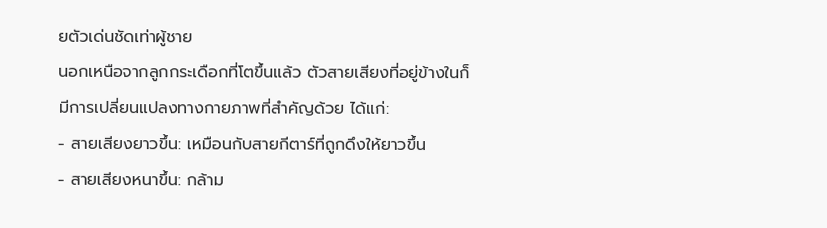ยตัวเด่นชัดเท่าผู้ชาย
นอกเหนือจากลูกกระเดือกที่โตขึ้นแล้ว ตัวสายเสียงที่อยู่ข้างในก็มีการเปลี่ยนแปลงทางกายภาพที่สำคัญด้วย ได้แก่:
- สายเสียงยาวขึ้น: เหมือนกับสายกีตาร์ที่ถูกดึงให้ยาวขึ้น
- สายเสียงหนาขึ้น: กล้าม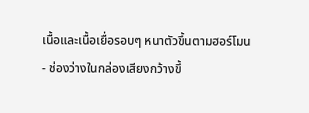เนื้อและเนื้อเยื่อรอบๆ หนาตัวขึ้นตามฮอร์โมน
- ช่องว่างในกล่องเสียงกว้างขึ้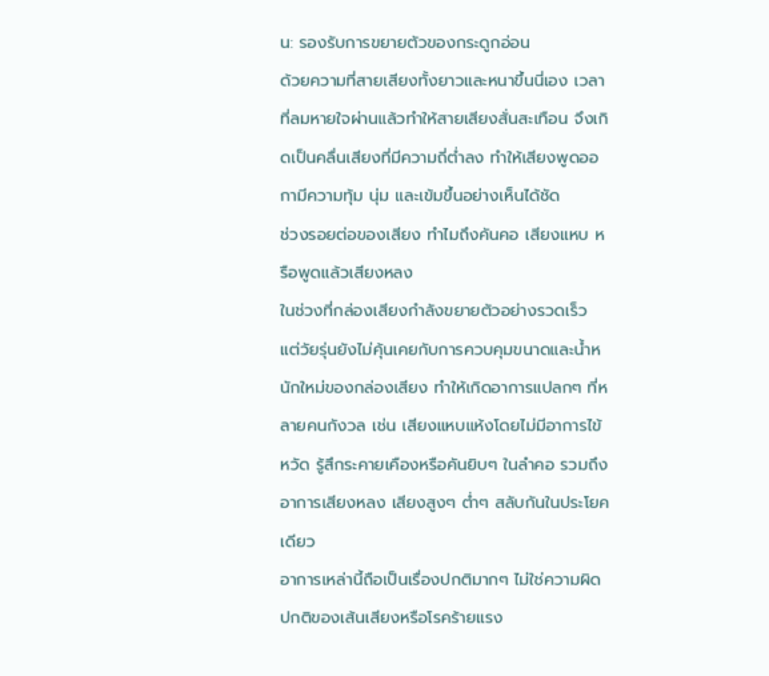น: รองรับการขยายตัวของกระดูกอ่อน
ด้วยความที่สายเสียงทั้งยาวและหนาขึ้นนี่เอง เวลาที่ลมหายใจผ่านแล้วทำให้สายเสียงสั่นสะเทือน จึงเกิดเป็นคลื่นเสียงที่มีความถี่ต่ำลง ทำให้เสียงพูดออกามีความทุ้ม นุ่ม และเข้มขึ้นอย่างเห็นได้ชัด
ช่วงรอยต่อของเสียง ทำไมถึงคันคอ เสียงแหบ หรือพูดแล้วเสียงหลง
ในช่วงที่กล่องเสียงกำลังขยายตัวอย่างรวดเร็ว แต่วัยรุ่นยังไม่คุ้นเคยกับการควบคุมขนาดและน้ำหนักใหม่ของกล่องเสียง ทำให้เกิดอาการแปลกๆ ที่หลายคนกังวล เช่น เสียงแหบแห้งโดยไม่มีอาการไข้หวัด รู้สึกระคายเคืองหรือคันยิบๆ ในลำคอ รวมถึงอาการเสียงหลง เสียงสูงๆ ต่ำๆ สลับกันในประโยคเดียว
อาการเหล่านี้ถือเป็นเรื่องปกติมากๆ ไม่ใช่ความผิดปกติของเส้นเสียงหรือโรคร้ายแรง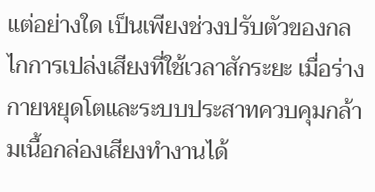แต่อย่างใด เป็นเพียงช่วงปรับตัวของกลไกการเปล่งเสียงที่ใช้เวลาสักระยะ เมื่อร่างกายหยุดโตและระบบประสาทควบคุมกล้ามเนื้อกล่องเสียงทำงานได้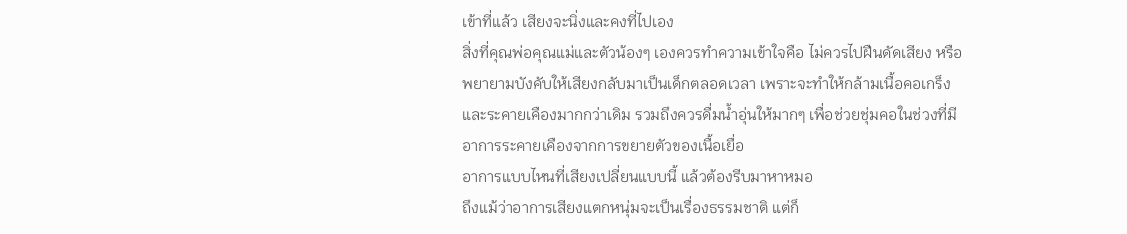เข้าที่แล้ว เสียงจะนิ่งและคงที่ไปเอง
สิ่งที่คุณพ่อคุณแม่และตัวน้องๆ เองควรทำความเข้าใจคือ ไม่ควรไปฝืนดัดเสียง หรือพยายามบังคับให้เสียงกลับมาเป็นเด็กตลอดเวลา เพราะจะทำให้กล้ามเนื้อคอเกร็งและระคายเคืองมากกว่าเดิม รวมถึงควรดื่มน้ำอุ่นให้มากๆ เพื่อช่วยชุ่มคอในช่วงที่มีอาการระคายเคืองจากการขยายตัวของเนื้อเยื่อ
อาการแบบไหนที่เสียงเปลี่ยนแบบนี้ แล้วต้องรีบมาหาหมอ
ถึงแม้ว่าอาการเสียงแตกหนุ่มจะเป็นเรื่องธรรมชาติ แต่ก็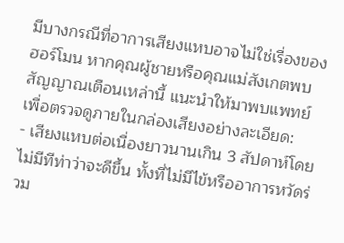มีบางกรณีที่อาการเสียงแหบอาจไม่ใช่เรื่องของฮอร์โมน หากคุณผู้ชายหรือคุณแม่สังเกตพบสัญญาณเตือนเหล่านี้ แนะนำให้มาพบแพทย์เพื่อตรวจดูภายในกล่องเสียงอย่างละเอียด:
- เสียงแหบต่อเนื่องยาวนานเกิน 3 สัปดาห์โดยไม่มีทีท่าว่าจะดีขึ้น ทั้งที่ไม่มีไข้หรืออาการหวัดร่วม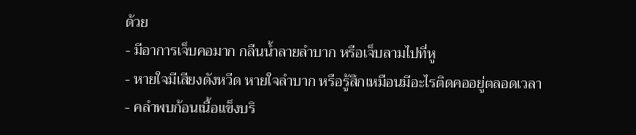ด้วย
- มีอาการเจ็บคอมาก กลืนน้ำลายลำบาก หรือเจ็บลามไปที่หู
- หายใจมีเสียงดังหวีด หายใจลำบาก หรือรู้สึกเหมือนมีอะไรติดคออยู่ตลอดเวลา
- คลำพบก้อนเนื้อแข็งบริ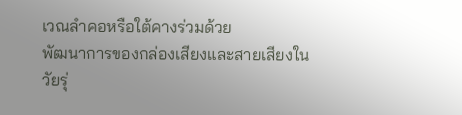เวณลำคอหรือใต้คางร่วมด้วย
พัฒนาการของกล่องเสียงและสายเสียงในวัยรุ่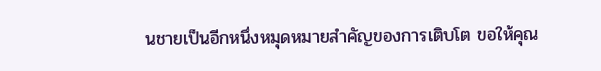นชายเป็นอีกหนึ่งหมุดหมายสำคัญของการเติบโต ขอให้คุณ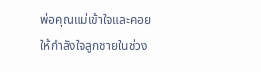พ่อคุณแม่เข้าใจและคอยให้กำลังใจลูกชายในช่วง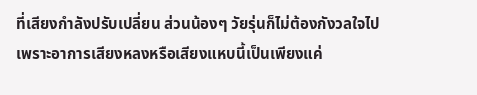ที่เสียงกำลังปรับเปลี่ยน ส่วนน้องๆ วัยรุ่นก็ไม่ต้องกังวลใจไป เพราะอาการเสียงหลงหรือเสียงแหบนี้เป็นเพียงแค่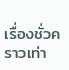เรื่องชั่วคราวเท่า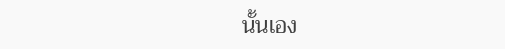นั้นเอง